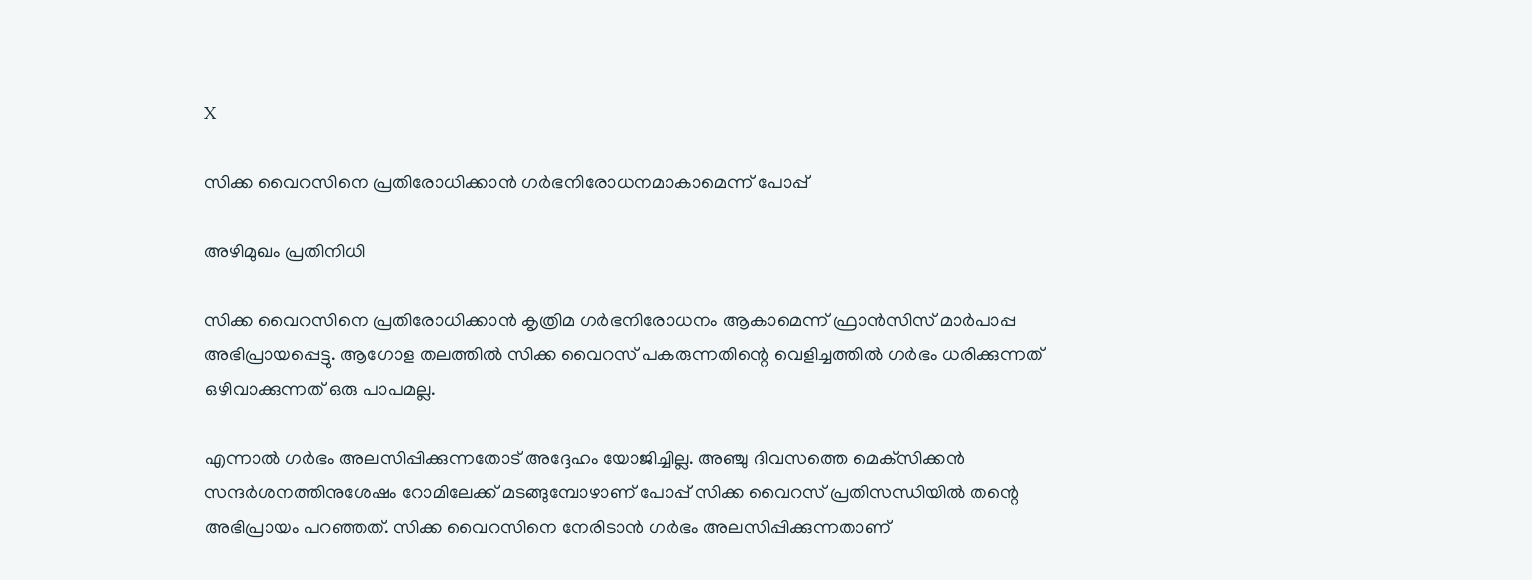X

സിക്ക വൈറസിനെ പ്രതിരോധിക്കാന്‍ ഗര്‍ഭനിരോധനമാകാമെന്ന് പോപ്പ്

അഴിമുഖം പ്രതിനിധി

സിക്ക വൈറസിനെ പ്രതിരോധിക്കാന്‍ കൃത്രിമ ഗര്‍ഭനിരോധനം ആകാമെന്ന് ഫ്രാന്‍സിസ് മാര്‍പാപ്പ അഭിപ്രായപ്പെട്ടു. ആഗോള തലത്തില്‍ സിക്ക വൈറസ് പകരുന്നതിന്റെ വെളിച്ചത്തില്‍ ഗര്‍ഭം ധരിക്കുന്നത് ഒഴിവാക്കുന്നത് ഒരു പാപമല്ല.

എന്നാല്‍ ഗര്‍ഭം അലസിപ്പിക്കുന്നതോട് അദ്ദേഹം യോജിച്ചില്ല. അഞ്ചു ദിവസത്തെ മെക്‌സിക്കന്‍ സന്ദര്‍ശനത്തിനുശേഷം റോമിലേക്ക് മടങ്ങുമ്പോഴാണ് പോപ്പ് സിക്ക വൈറസ് പ്രതിസന്ധിയില്‍ തന്റെ അഭിപ്രായം പറഞ്ഞത്. സിക്ക വൈറസിനെ നേരിടാന്‍ ഗര്‍ഭം അലസിപ്പിക്കുന്നതാണ്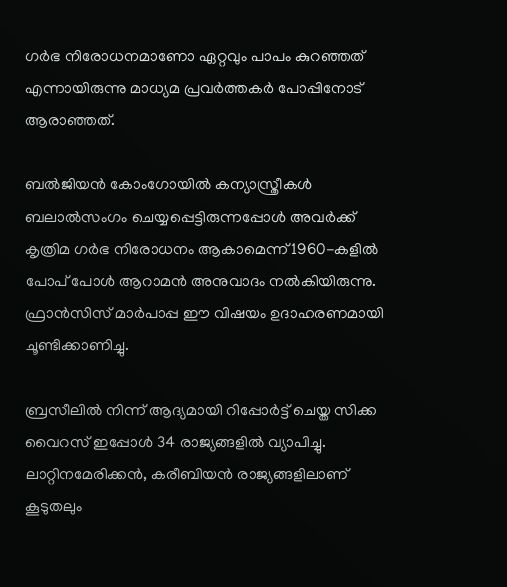ഗര്‍ഭ നിരോധനമാണോ ഏറ്റവും പാപം കുറഞ്ഞത് എന്നായിരുന്നു മാധ്യമ പ്രവര്‍ത്തകര്‍ പോപ്പിനോട് ആരാഞ്ഞത്.

ബല്‍ജിയന്‍ കോംഗോയില്‍ കന്യാസ്ത്രീകള്‍ ബലാല്‍സംഗം ചെയ്യപ്പെട്ടിരുന്നപ്പോള്‍ അവര്‍ക്ക് കൃത്രിമ ഗര്‍ഭ നിരോധനം ആകാമെന്ന് 1960-കളില്‍ പോപ് പോള്‍ ആറാമന്‍ അനുവാദം നല്‍കിയിരുന്നു. ഫ്രാന്‍സിസ് മാര്‍പാപ്പ ഈ വിഷയം ഉദാഹരണമായി ചൂണ്ടിക്കാണിച്ചു.

ബ്രസീലില്‍ നിന്ന് ആദ്യമായി റിപ്പോര്‍ട്ട് ചെയ്ത സിക്ക വൈറസ് ഇപ്പോള്‍ 34 രാജ്യങ്ങളില്‍ വ്യാപിച്ചു. ലാറ്റിനമേരിക്കന്‍, കരീബിയന്‍ രാജ്യങ്ങളിലാണ് കൂടുതലും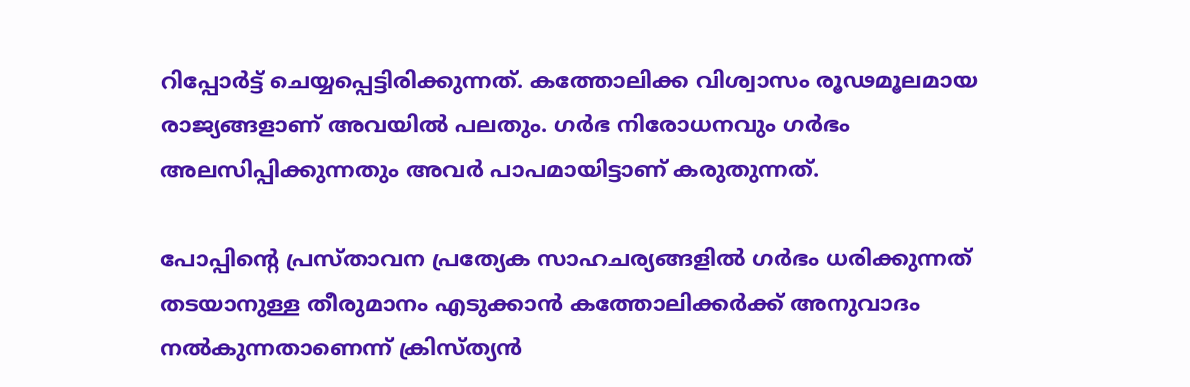റിപ്പോര്‍ട്ട് ചെയ്യപ്പെട്ടിരിക്കുന്നത്. കത്തോലിക്ക വിശ്വാസം രൂഢമൂലമായ രാജ്യങ്ങളാണ് അവയില്‍ പലതും. ഗര്‍ഭ നിരോധനവും ഗര്‍ഭം അലസിപ്പിക്കുന്നതും അവര്‍ പാപമായിട്ടാണ് കരുതുന്നത്.

പോപ്പിന്റെ പ്രസ്താവന പ്രത്യേക സാഹചര്യങ്ങളില്‍ ഗര്‍ഭം ധരിക്കുന്നത് തടയാനുള്ള തീരുമാനം എടുക്കാന്‍ കത്തോലിക്കര്‍ക്ക് അനുവാദം നല്‍കുന്നതാണെന്ന് ക്രിസ്ത്യന്‍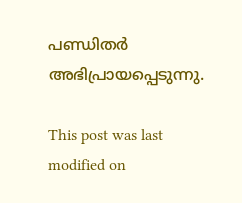പണ്ഡിതര്‍ അഭിപ്രായപ്പെടുന്നു.

This post was last modified on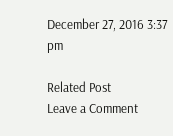December 27, 2016 3:37 pm

Related Post
Leave a Comment